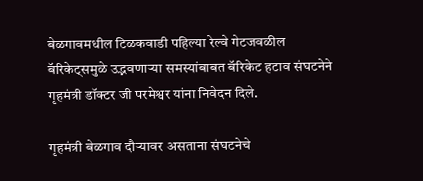बेळगावमधील टिळकवाडी पहिल्या रेल्वे गेटजवळील बॅरिकेट्समुळे उद्भवणाऱ्या समस्यांबाबत बॅरिकेट हटाव संघटनेने गृहमंत्री डॉक्टर जी परमेश्वर यांना निवेदन दिले.

गृहमंत्री बेळगाव दौऱ्यावर असताना संघटनेचे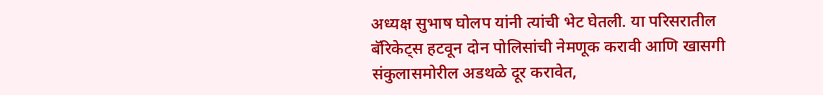अध्यक्ष सुभाष घोलप यांनी त्यांची भेट घेतली. या परिसरातील बॅरिकेट्स हटवून दोन पोलिसांची नेमणूक करावी आणि खासगी संकुलासमोरील अडथळे दूर करावेत,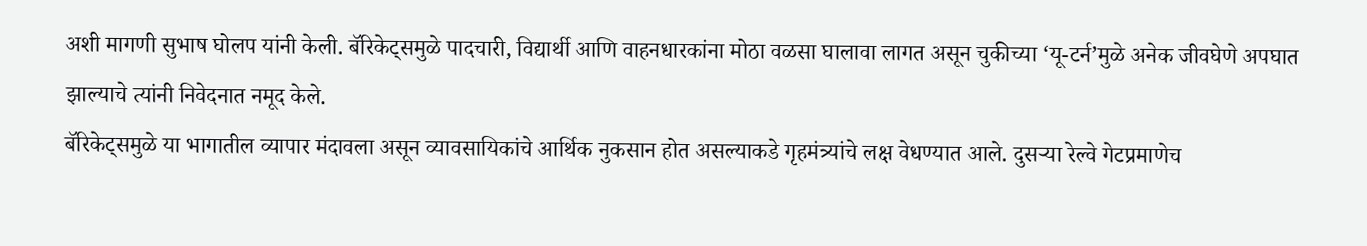अशी मागणी सुभाष घोलप यांनी केली. बॅरिकेट्समुळे पादचारी, विद्यार्थी आणि वाहनधारकांना मोठा वळसा घालावा लागत असून चुकीच्या ‘यू-टर्न’मुळे अनेक जीवघेणे अपघात झाल्याचे त्यांनी निवेदनात नमूद केले.
बॅरिकेट्समुळे या भागातील व्यापार मंदावला असून व्यावसायिकांचे आर्थिक नुकसान होत असल्याकडे गृहमंत्र्यांचे लक्ष वेधण्यात आले. दुसऱ्या रेल्वे गेटप्रमाणेच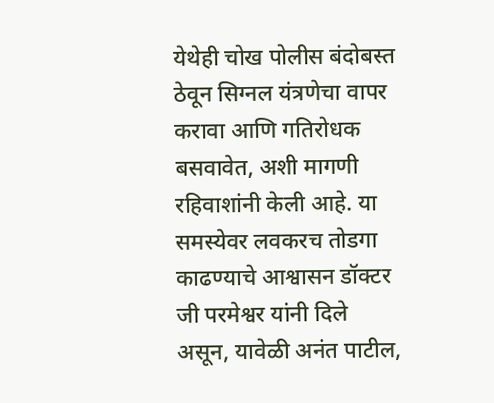येथेही चोख पोलीस बंदोबस्त ठेवून सिग्नल यंत्रणेचा वापर करावा आणि गतिरोधक बसवावेत, अशी मागणी रहिवाशांनी केली आहे. या समस्येवर लवकरच तोडगा काढण्याचे आश्वासन डॉक्टर जी परमेश्वर यांनी दिले असून, यावेळी अनंत पाटील,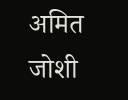अमित जोशी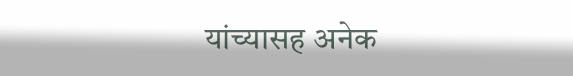यांच्यासह अनेक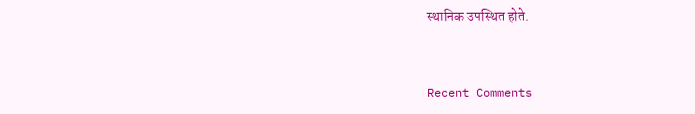स्थानिक उपस्थित होते.


Recent Comments